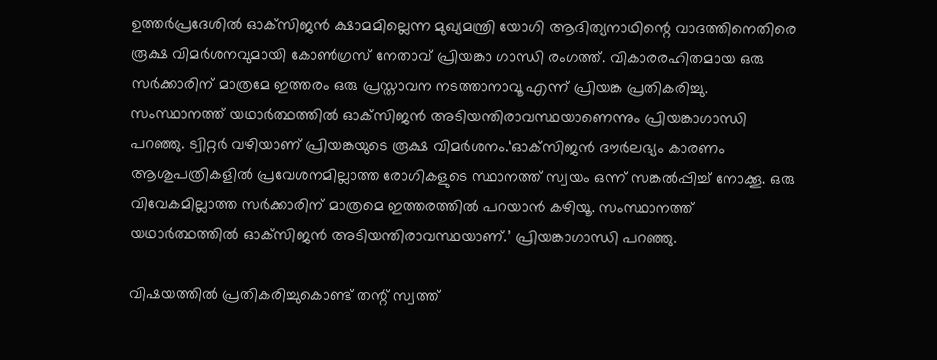ഉത്തര്‍പ്രദേശില്‍ ഓക്‌സിജന്‍ ക്ഷാമമില്ലെന്ന മുഖ്യമന്ത്രി യോഗി ആദിത്യനാഥിന്റെ വാദത്തിനെതിരെ രൂക്ഷ വിമര്‍ശനവുമായി കോണ്‍ഗ്രസ് നേതാവ് പ്രിയങ്കാ ഗാന്ധി രംഗത്ത്. വികാരരഹിതമായ ഒരു സര്‍ക്കാരിന് മാത്രമേ ഇത്തരം ഒരു പ്രസ്താവന നടത്താനാവൂ എന്ന് പ്രിയങ്ക പ്രതികരിച്ചു. സംസ്ഥാനത്ത് യഥാര്‍ത്ഥത്തില്‍ ഓക്‌സിജന്‍ അടിയന്തിരാവസ്ഥയാണെന്നും പ്രിയങ്കാഗാന്ധി പറഞ്ഞു. ട്വിറ്റർ വഴിയാണ് പ്രിയങ്കയുടെ രൂക്ഷ വിമർശനം.‘ഓക്‌സിജന്‍ ദൗര്‍ലഭ്യം കാരണം ആശുപത്രികളില്‍ പ്രവേശനമില്ലാത്ത രോഗികളുടെ സ്ഥാനത്ത് സ്വയം ഒന്ന് സങ്കല്‍പ്പിച്ച് നോക്കൂ. ഒരു വിവേകമില്ലാത്ത സര്‍ക്കാരിന് മാത്രമെ ഇത്തരത്തില്‍ പറയാന്‍ കഴിയൂ. സംസ്ഥാനത്ത് യഥാര്‍ത്ഥത്തില്‍ ഓക്‌സിജന്‍ അടിയന്തിരാവസ്ഥയാണ്.’ പ്രിയങ്കാഗാന്ധി പറഞ്ഞു.

വിഷയത്തില്‍ പ്രതികരിച്ചുകൊണ്ട് തന്റ് സ്വത്ത്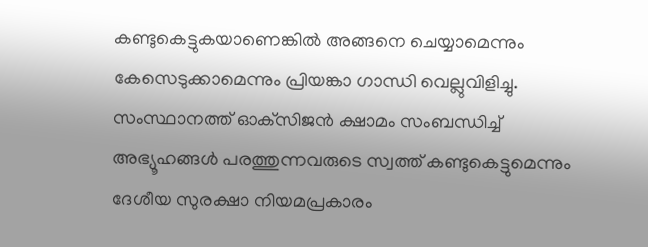കണ്ടുകെട്ടുകയാണെങ്കില്‍ അങ്ങനെ ചെയ്യാമെന്നും കേസെടുക്കാമെന്നും പ്രിയങ്കാ ഗാന്ധി വെല്ലുവിളിച്ചു. സംസ്ഥാനത്ത് ഓക്‌സിജന്‍ ക്ഷാമം സംബന്ധിച്ച് അഭ്യൂഹങ്ങള്‍ പരത്തുന്നവരുടെ സ്വത്ത് കണ്ടുകെട്ടുമെന്നും ദേശീയ സുരക്ഷാ നിയമപ്രകാരം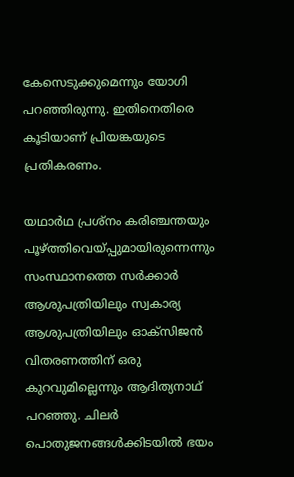കേസെടുക്കുമെന്നും യോഗി പറഞ്ഞിരുന്നു. ഇതിനെതിരെ കൂടിയാണ് പ്രിയങ്കയുടെ പ്രതികരണം.

യഥാര്‍ഥ പ്രശ്‌നം കരിഞ്ചന്തയും പൂഴ്ത്തിവെയ്പ്പുമായിരുന്നെന്നും സംസ്ഥാനത്തെ സര്‍ക്കാര്‍ ആശുപത്രിയിലും സ്വകാര്യ ആശുപത്രിയിലും ഓക്‌സിജന്‍ വിതരണത്തിന് ഒരു കുറവുമില്ലെന്നും ആദിത്യനാഥ് പറഞ്ഞു. ചിലര്‍ പൊതുജനങ്ങള്‍ക്കിടയില്‍ ഭയം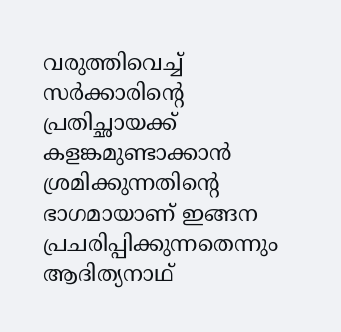വരുത്തിവെച്ച്
സര്‍ക്കാരിന്റെ പ്രതിച്ഛായക്ക് കളങ്കമുണ്ടാക്കാന്‍ ശ്രമിക്കുന്നതിന്റെ ഭാഗമായാണ് ഇങ്ങന പ്രചരിപ്പിക്കുന്നതെന്നും ആദിത്യനാഥ്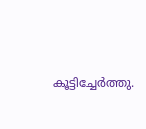കൂട്ടിച്ചേര്‍ത്തു.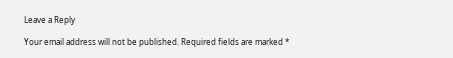Leave a Reply

Your email address will not be published. Required fields are marked *